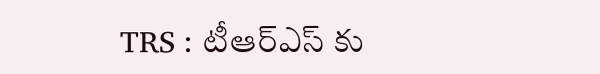TRS : టీఆర్ఎస్ కు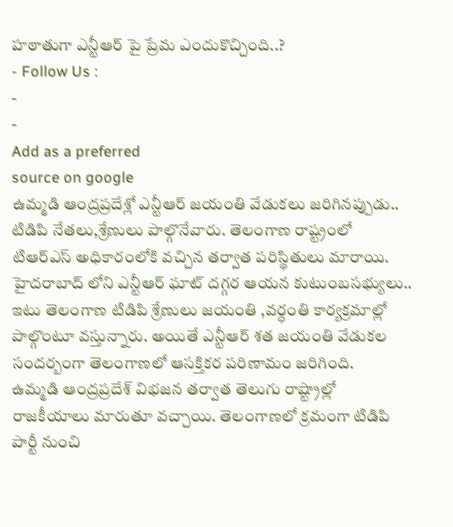హఠాతుగా ఎన్టీఆర్ పై ప్రేమ ఎందుకొచ్చింది..?
- Follow Us :
-
-
Add as a preferred
source on google
ఉమ్మడి ఆంద్రప్రదేశ్లో ఎన్టీఆర్ జయంతి వేడుకలు జరిగినప్పుడు.. టిడిపి నేతలు,శ్రేణులు పాల్గొనేవారు. తెలంగాణ రాష్ట్రంలో టిఆర్ఎస్ అధికారంలోకి వచ్చిన తర్వాత పరిస్థితులు మారాయి. హైదరాబాద్ లోని ఎన్టీఆర్ ఘాట్ దగ్గర ఆయన కుటుంబసభ్యులు.. ఇటు తెలంగాణ టిడిపి శ్రేణులు జయంతి ,వర్ధంతి కార్యక్రమాల్లో పాల్గొంటూ వస్తున్నారు. అయితే ఎన్టీఆర్ శత జయంతి వేడుకల సందర్బంగా తెలంగాణలో ఆసక్తికర పరిణామం జరిగింది.
ఉమ్మడి ఆంద్రప్రదేశ్ విభజన తర్వాత తెలుగు రాష్ట్రాల్లో రాజకీయాలు మారుతూ వచ్చాయి. తెలంగాణలో క్రమంగా టిడిపి పార్టీ నుంచి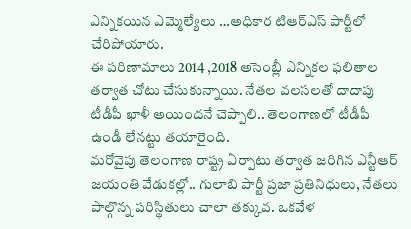ఎన్నికయిన ఎమ్మెల్యేలు …అధికార టిఆర్ఎస్ పార్టీలో చేరిపోయారు.
ఈ పరిణామాలు 2014 ,2018 అసెంబ్లీ ఎన్నికల ఫలితాల తర్వాత చోటు చేసుకున్నాయి. నేతల వలసలతో దాదాపు టీడీపీ ఖాళీ అయిందనే చెప్పాలి.. తెలంగాణలో టీడీపీ ఉండీ లేనట్టు తయారైంది.
మరోవైపు తెలంగాణ రాష్ట్ర ఏర్పాటు తర్వాత జరిగిన ఎన్టీఆర్ జయంతి వేడుకల్లో.. గులాబి పార్టీ ప్రజా ప్రతినిధులు, నేతలు పాల్గొన్న పరిస్థితులు చాలా తక్కువ. ఒకవేళ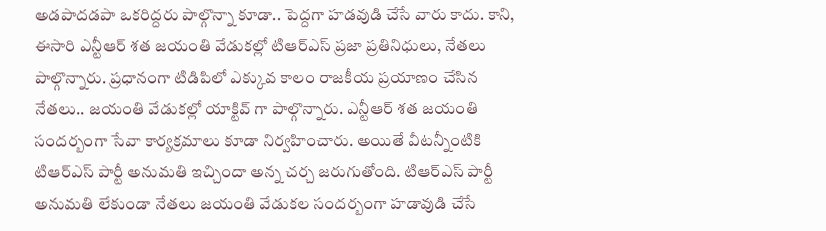అడపాదడపా ఒకరిద్దరు పాల్గొన్నా కూడా.. పెద్దగా హడవుడి చేసే వారు కాదు. కాని, ఈసారి ఎన్టీఆర్ శత జయంతి వేడుకల్లో టిఆర్ఎస్ ప్రజా ప్రతినిధులు, నేతలు పాల్గొన్నారు. ప్రధానంగా టిడిపిలో ఎక్కువ కాలం రాజకీయ ప్రయాణం చేసిన నేతలు.. జయంతి వేడుకల్లో యాక్టివ్ గా పాల్గొన్నారు. ఎన్టీఆర్ శత జయంతి సందర్బంగా సేవా కార్యక్రమాలు కూడా నిర్వహించారు. అయితే వీటన్నీంటికి టిఆర్ఎస్ పార్టీ అనుమతి ఇచ్చిందా అన్న చర్చ జరుగుతోంది. టిఆర్ఎస్ పార్టీ అనుమతి లేకుండా నేతలు జయంతి వేడుకల సందర్బంగా హడావుడి చేసే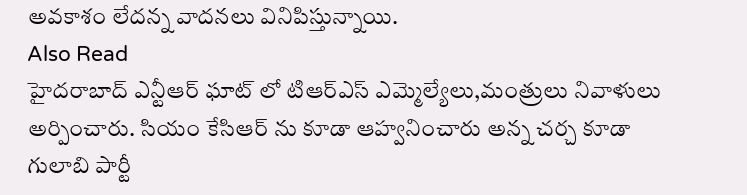అవకాశం లేదన్న వాదనలు వినిపిస్తున్నాయి.
Also Read
హైదరాబాద్ ఎన్టీఆర్ ఘాట్ లో టిఆర్ఎస్ ఎమ్మెల్యేలు,మంత్రులు నివాళులు అర్పించారు. సియం కేసిఆర్ ను కూడా ఆహ్వనించారు అన్న చర్చ కూడా గులాబి పార్టీ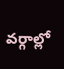వర్గాల్లో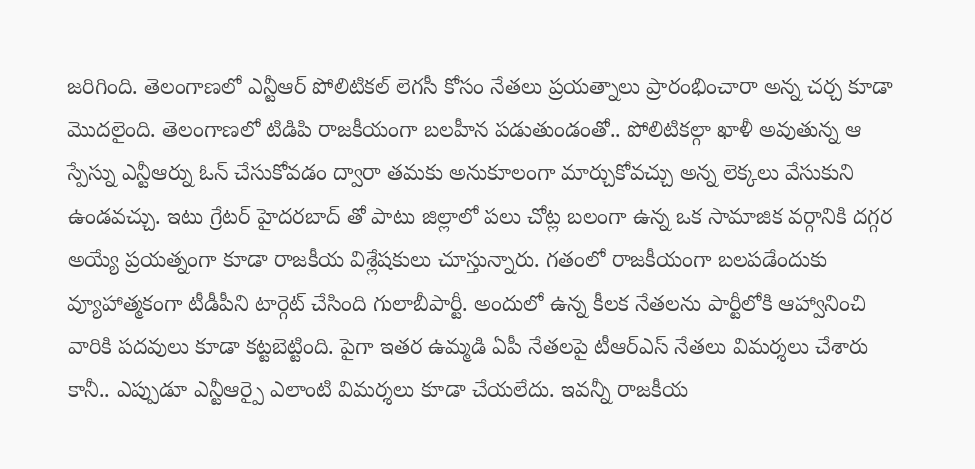జరిగింది. తెలంగాణలో ఎన్టీఆర్ పోలిటికల్ లెగసీ కోసం నేతలు ప్రయత్నాలు ప్రారంభించారా అన్న చర్చ కూడా మొదలైంది. తెలంగాణలో టిడిపి రాజకీయంగా బలహీన పడుతుండంతో.. పోలిటికల్గా ఖాళీ అవుతున్న ఆ స్పేస్ను ఎన్టీఆర్ను ఓన్ చేసుకోవడం ద్వారా తమకు అనుకూలంగా మార్చుకోవచ్చు అన్న లెక్కలు వేసుకుని ఉండవచ్చు. ఇటు గ్రేటర్ హైదరబాద్ తో పాటు జిల్లాలో పలు చోట్ల బలంగా ఉన్న ఒక సామాజిక వర్గానికి దగ్గర అయ్యే ప్రయత్నంగా కూడా రాజకీయ విశ్లేషకులు చూస్తున్నారు. గతంలో రాజకీయంగా బలపడేందుకు వ్యూహాత్మకంగా టీడీపీని టార్గెట్ చేసింది గులాబీపార్టీ. అందులో ఉన్న కీలక నేతలను పార్టీలోకి ఆహ్వానించి వారికి పదవులు కూడా కట్టబెట్టింది. పైగా ఇతర ఉమ్మడి ఏపీ నేతలపై టీఆర్ఎస్ నేతలు విమర్శలు చేశారు కానీ.. ఎప్పుడూ ఎన్టీఆర్పై ఎలాంటి విమర్శలు కూడా చేయలేదు. ఇవన్నీ రాజకీయ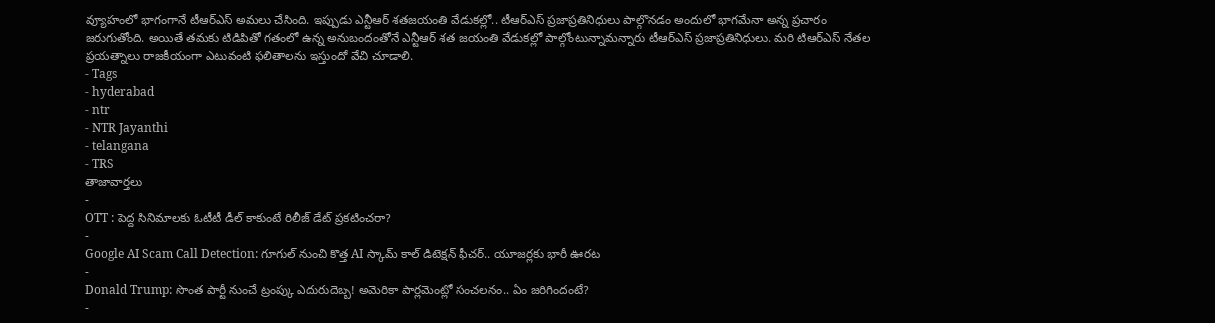వ్యూహంలో భాగంగానే టీఆర్ఎస్ అమలు చేసింది. ఇప్పుడు ఎన్టీఆర్ శతజయంతి వేడుకల్లో.. టీఆర్ఎస్ ప్రజాప్రతినిధులు పాల్గొనడం అందులో భాగమేనా అన్న ప్రచారం జరుగుతోంది. అయితే తమకు టిడిపితో గతంలో ఉన్న అనుబందంతోనే ఎన్టీఆర్ శత జయంతి వేడుకల్లో పాల్గోంటున్నామన్నారు టీఆర్ఎస్ ప్రజాప్రతినిధులు. మరి టిఆర్ఎస్ నేతల ప్రయత్నాలు రాజకీయంగా ఎటువంటి ఫలితాలను ఇస్తుందో వేచి చూడాలి.
- Tags
- hyderabad
- ntr
- NTR Jayanthi
- telangana
- TRS
తాజావార్తలు
-
OTT : పెద్ద సినిమాలకు ఓటీటీ డీల్ కాకుంటే రిలీజ్ డేట్ ప్రకటించరా?
-
Google AI Scam Call Detection: గూగుల్ నుంచి కొత్త AI స్కామ్ కాల్ డిటెక్షన్ ఫీచర్.. యూజర్లకు భారీ ఊరట
-
Donald Trump: సొంత పార్టీ నుంచే ట్రంప్కు ఎదురుదెబ్బ! అమెరికా పార్లమెంట్లో సంచలనం.. ఏం జరిగిందంటే?
-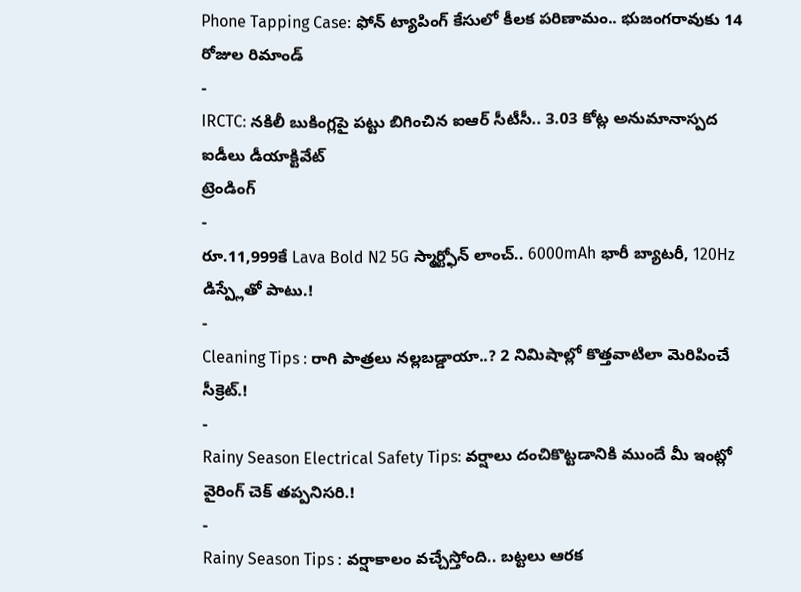Phone Tapping Case: ఫోన్ ట్యాపింగ్ కేసులో కీలక పరిణామం.. భుజంగరావుకు 14 రోజుల రిమాండ్
-
IRCTC: నకిలీ బుకింగ్లపై పట్టు బిగించిన ఐఆర్ సీటీసీ.. 3.03 కోట్ల అనుమానాస్పద ఐడీలు డీయాక్టివేట్
ట్రెండింగ్
-
రూ.11,999కే Lava Bold N2 5G స్మార్ట్ఫోన్ లాంచ్.. 6000mAh భారీ బ్యాటరీ, 120Hz డిస్ప్లేతో పాటు.!
-
Cleaning Tips : రాగి పాత్రలు నల్లబడ్డాయా..? 2 నిమిషాల్లో కొత్తవాటిలా మెరిపించే సీక్రెట్.!
-
Rainy Season Electrical Safety Tips: వర్షాలు దంచికొట్టడానికి ముందే మీ ఇంట్లో వైరింగ్ చెక్ తప్పనిసరి.!
-
Rainy Season Tips : వర్షాకాలం వచ్చేస్తోంది.. బట్టలు ఆరక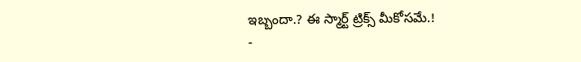ఇబ్బందా.? ఈ స్మార్ట్ ట్రిక్స్ మీకోసమే.!
-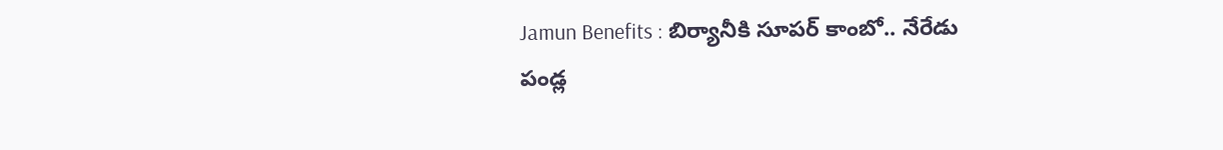Jamun Benefits : బిర్యానీకి సూపర్ కాంబో.. నేరేడు పండ్ల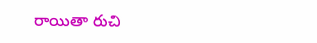రాయితా రుచి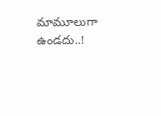మామూలుగా ఉండదు..!